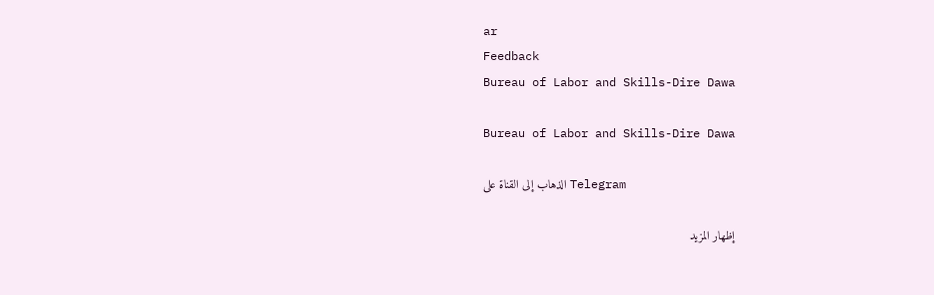ar
Feedback
Bureau of Labor and Skills-Dire Dawa

Bureau of Labor and Skills-Dire Dawa

الذهاب إلى القناة على Telegram

إظهار المزيد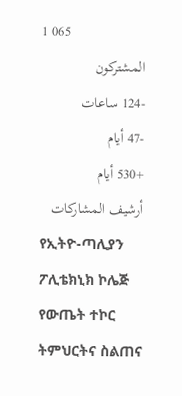1 065
المشتركون
-124 ساعات
-47 أيام
+530 أيام
أرشيف المشاركات
የኢትዮ-ጣሊያን ፖሊቴክኒክ ኮሌጅ የውጤት ተኮር ትምህርትና ስልጠና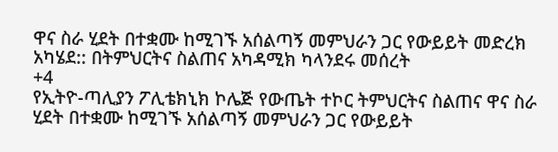ዋና ስራ ሂደት በተቋሙ ከሚገኙ አሰልጣኝ መምህራን ጋር የውይይት መድረክ አካሄደ:: በትምህርትና ስልጠና አካዳሚክ ካላንደሩ መሰረት
+4
የኢትዮ-ጣሊያን ፖሊቴክኒክ ኮሌጅ የውጤት ተኮር ትምህርትና ስልጠና ዋና ስራ ሂደት በተቋሙ ከሚገኙ አሰልጣኝ መምህራን ጋር የውይይት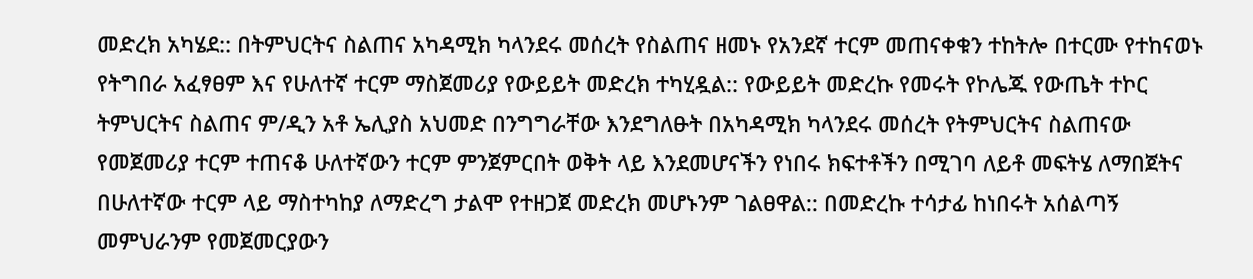መድረክ አካሄደ:: በትምህርትና ስልጠና አካዳሚክ ካላንደሩ መሰረት የስልጠና ዘመኑ የአንደኛ ተርም መጠናቀቁን ተከትሎ በተርሙ የተከናወኑ የትግበራ አፈፃፀም እና የሁለተኛ ተርም ማስጀመሪያ የውይይት መድረክ ተካሂዷል:: የውይይት መድረኩ የመሩት የኮሌጁ የውጤት ተኮር ትምህርትና ስልጠና ም/ዲን አቶ ኤሊያስ አህመድ በንግግራቸው እንደግለፁት በአካዳሚክ ካላንደሩ መሰረት የትምህርትና ስልጠናው የመጀመሪያ ተርም ተጠናቆ ሁለተኛውን ተርም ምንጀምርበት ወቅት ላይ እንደመሆናችን የነበሩ ክፍተቶችን በሚገባ ለይቶ መፍትሄ ለማበጀትና በሁለተኛው ተርም ላይ ማስተካከያ ለማድረግ ታልሞ የተዘጋጀ መድረክ መሆኑንም ገልፀዋል:: በመድረኩ ተሳታፊ ከነበሩት አሰልጣኝ መምህራንም የመጀመርያውን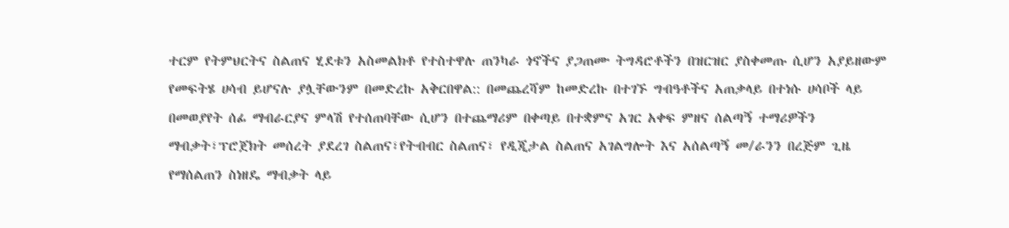ተርም የትምህርትና ስልጠና ሂደቱን አስመልክቶ የተስተዋሉ ጠንካራ ጎኖችና ያጋጠሙ ትግዳሮቶችን በዝርዝር ያስቀመጡ ሲሆን አያይዘውም የመፍትሄ ሀሳብ ይሆናሉ ያሏቸውንም በመድረኩ አቅርበዋል:: በመጨረሻም ከመድረኩ በተገኙ ግብዓቶችና አጠቃላይ በተነሱ ሀሳቦች ላይ በመወያየት ሰፊ ማብራርያና ምላሽ የተሰጠባቸው ሲሆን በተጨማሪም በቀጣይ በተቋምና አገር አቀፍ ምዘና ሰልጣኝ ተማሪዎችን ማብቃት፣ፕሮጀክት መሰረት ያደረገ ስልጠና፣የትብብር ስልጠና፣ የዲጂታል ስልጠና አገልግሎት እና አሰልጣኝ መ/ራንን በረጅም ጊዜ የማሰልጠን ስነዘዴ ማብቃት ላይ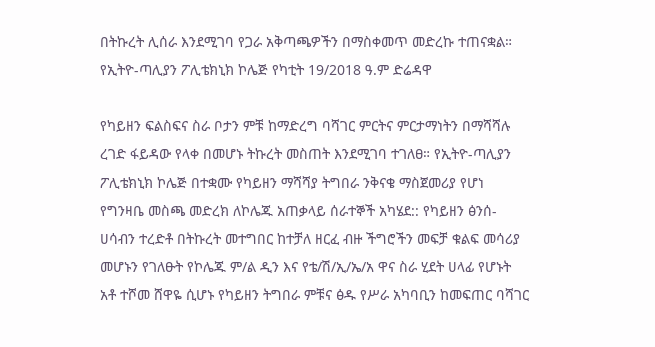በትኩረት ሊሰራ እንደሚገባ የጋራ አቅጣጫዎችን በማስቀመጥ መድረኩ ተጠናቋል። የኢትዮ-ጣሊያን ፖሊቴክኒክ ኮሌጅ የካቲት 19/2018 ዓ.ም ድሬዳዋ

የካይዘን ፍልስፍና ስራ ቦታን ምቹ ከማድረግ ባሻገር ምርትና ምርታማነትን በማሻሻሉ ረገድ ፋይዳው የላቀ በመሆኑ ትኩረት መስጠት እንደሚገባ ተገለፀ። የኢትዮ-ጣሊያን ፖሊቴክኒክ ኮሌጅ በተቋሙ የካይዘን ማሻሻያ ትግበራ ንቅናቄ ማስጀመሪያ የሆነ የግንዛቤ መስጫ መድረክ ለኮሌጁ አጠቃላይ ሰራተኞች አካሄደ:: የካይዘን ፅንሰ-ሀሳብን ተረድቶ በትኩረት መተግበር ከተቻለ ዘርፈ ብዙ ችግሮችን መፍቻ ቁልፍ መሳሪያ መሆኑን የገለፁት የኮሌጁ ም/ል ዲን እና የቴ/ሽ/ኢ/ኤ/አ ዋና ስራ ሂደት ሀላፊ የሆኑት አቶ ተሾመ ሸዋዬ ሲሆኑ የካይዘን ትግበራ ምቹና ፅዱ የሥራ አካባቢን ከመፍጠር ባሻገር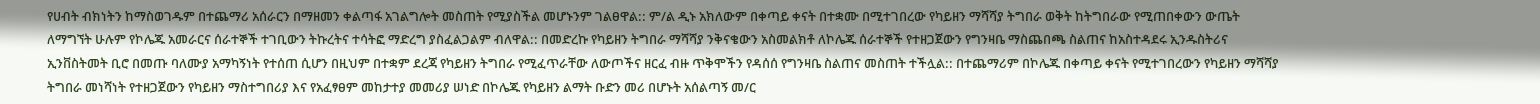የሀብት ብክነትን ከማስወገዱም በተጨማሪ አሰራርን በማዘመን ቀልጣፋ አገልግሎት መስጠት የሚያስችል መሆኑንም ገልፀዋል:: ም/ል ዲኑ አክለውም በቀጣይ ቀናት በተቋሙ በሚተገበረው የካይዘን ማሻሻያ ትግበራ ወቅት ከትግበራው የሚጠበቀውን ውጤት ለማግኘት ሁሉም የኮሌጁ አመራርና ሰራተኞች ተገቢውን ትኩረትና ተሳትፎ ማድረግ ያስፈልጋልም ብለዋል:: በመድረኩ የካይዘን ትግበራ ማሻሻያ ንቅናቄውን አስመልክቶ ለኮሌጁ ሰራተኞች የተዘጋጀውን የግንዛቤ ማስጨበጫ ስልጠና ከአስተዳደሩ ኢንዱስትሪና ኢንቨስትመት ቢሮ በመጡ ባለሙያ አማካኝነት የተሰጠ ሲሆን በዚህም በተቋም ደረጃ የካይዘን ትግበራ የሚፈጥራቸው ለውጦችና ዘርፈ ብዙ ጥቅሞችን የዳሰሰ የግንዛቤ ስልጠና መስጠት ተችሏል:: በተጨማሪም በኮሌጁ በቀጣይ ቀናት የሚተገበረውን የካይዘን ማሻሻያ ትግበራ መነሻነት የተዘጋጀውን የካይዘን ማስተግበሪያ እና የአፈፃፀም መከታተያ መመሪያ ሠነድ በኮሌጁ የካይዘን ልማት ቡድን መሪ በሆኑት አሰልጣኝ መ/ር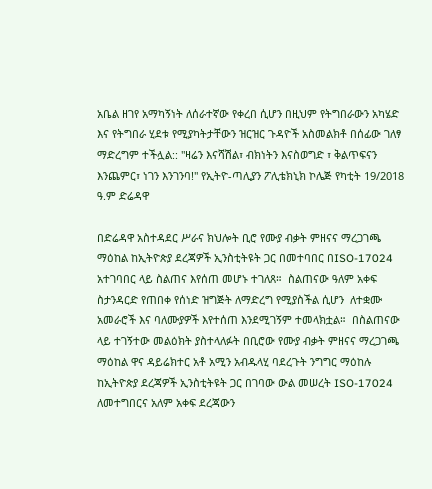አቤል ዘገየ አማካኝነት ለሰራተኛው የቀረበ ሲሆን በዚህም የትግበራውን አካሄድ እና የትግበራ ሂደቱ የሚያካትታቸውን ዝርዝር ጉዳዮች አስመልክቶ በሰፊው ገለፃ ማድረግም ተችሏል:: "ዛሬን እናሻሽል፣ ብክነትን እናስወግድ ፣ ቅልጥፍናን እንጨምር፣ ነገን እንገንባ!" የኢትዮ-ጣሊያን ፖሊቴክኒክ ኮሌጅ የካቲት 19/2018 ዓ.ም ድሬዳዋ

በድሬዳዋ አስተዳደር ሥራና ክህሎት ቢሮ የሙያ ብቃት ምዘናና ማረጋገጫ ማዕከል ከኢትዮጵያ ደረጃዎች ኢንስቲትዩት ጋር በመተባበር በISO-17024 አተገባበር ላይ ስልጠና እየሰጠ መሆኑ ተገለጸ።  ስልጠናው ዓለም አቀፍ ስታንዳርድ የጠበቀ የሰነድ ዝግጅት ለማድረግ የሚያስችል ሲሆን  ለተቋሙ አመራሮች እና ባለሙያዎች እየተሰጠ እንደሚገኝም ተመላክቷል።  በስልጠናው ላይ ተገኝተው መልዕክት ያስተላለፉት በቢሮው የሙያ ብቃት ምዘናና ማረጋገጫ ማዕከል ዋና ዳይሬክተር አቶ አሚን አብዱላሂ ባደረጉት ንግግር ማዕከሉ ከኢትዮጵያ ደረጃዎች ኢንስቲትዩት ጋር በገባው ውል መሠረት ISO-17024 ለመተግበርና አለም አቀፍ ደረጃውን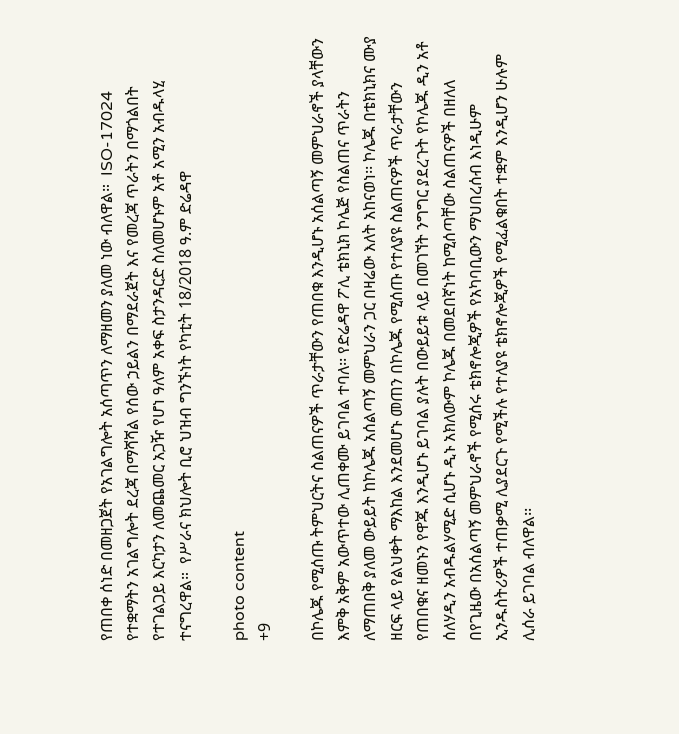የጠበቀ ሰነድ በመዘጋጀት የአገልግሎት አሰጣጥን ለማዘመን ያለመ ነው ብለዋል።  ISO-17024 የተቋማትን አገልግሎት ደረጃ በማሻሻል የሰው ኃይልን በማደራጀት እና የመረጃ ጥራትን በማጎልበት የተገልጋይ እርካታን ለመጨመር አጋዥ የሆነ ዓለም አቀፍ ስታንዳርድ ስለመሆኑም አቶ አሚን አብዱላሂ ተናግረዋል።  የሥራና ክህሎት ቢሮ ህዝብ ግንኙነት የካቲት 18/2018 ዓ.ም ድሬዳዋ

photo content
+9

በኮሌጁ የሚሰጡ ትምህርትና ስልጠናዎች ጥራታቸውን የጠበቁ እንዲሆኑ አሰልጣኝ መምህራኖች ያላቸውን እምቅ አቅም አውጥተው ሊጠቀሙ ይገባል ተባለ፡፡ የድሬዳዋ ፖሊ ቴክኒክ ኮሌጅ የስልጠና ጥራትን ለማጠበቅ ያለመ ውይይት ከኮሌጁ አሰልጣኝ መምህራን ጋር በዛሬው እለት አከናወነ፡፡ ኮሌጁ በቴክኒክና ሙያ ዘርፍ ላይ የልህቀት ማእከል እንደመሆኑ መጠን በኮሌጁ የሚሰጡ የተለያዩ ስልጠናዎች ጥራታቸውን የጠበቁና ዘመኑን የዋጁ እንዲሆኑ ይገባል ያሉት በውይይቱ ላይ በመገኘት ንግግር ያደረጉት የኮሌጁ ዲን አቶ ሰለሃዲን አብዱልሃሚድ ሲሆኑ ዲኑ አክለውም ኮሌጁ በመደበኛነት ከሚሰጣቸው ስልጠናዎች በዘለለ በየጊዜው በአሰልጣኝ መምህራኖች የሚሰሩ ቴክኖሎጂዎች የአካባቢውን ማህበረሰብ እነዲሁም ኢንዱስትሪዎች ተጠቃሚ ሊያደርጉ የሚችሉ የተለያዩ ቴክኖሎጂዎች የሚፈልቁበት ተቋም እንዲሆን ሁሉም ሊሰራ ይገባል ብለዋል፡፡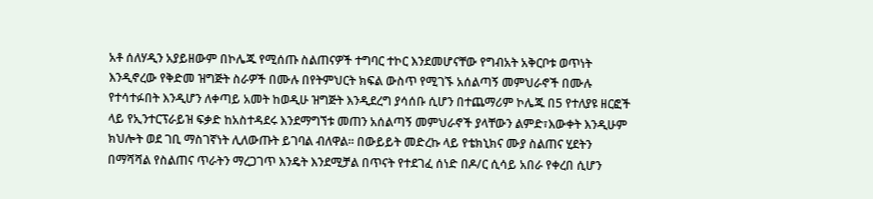አቶ ሰለሃዲን አያይዘውም በኮሌጁ የሚሰጡ ስልጠናዎች ተግባር ተኮር እንደመሆናቸው የግብአት አቅርቦቱ ወጥነት እንዲኖረው የቅድመ ዝግጅት ስራዎች በሙሉ በየትምህርት ክፍል ውስጥ የሚገኙ አሰልጣኝ መምህራኖች በሙሉ የተሳተፉበት እንዲሆን ለቀጣይ አመት ከወዲሁ ዝግጅት እንዲደረግ ያሳሰቡ ሲሆን በተጨማሪም ኮሌጁ በ5 የተለያዩ ዘርፎች ላይ የኢንተርፕራይዝ ፍቃድ ከአስተዳደሩ እንደማግኘቱ መጠን አሰልጣኝ መምህራኖች ያላቸውን ልምድ፣እውቀት እንዲሁም ክህሎት ወደ ገቢ ማስገኛነት ሊለውጡት ይገባል ብለዋል፡፡ በውይይት መድረኩ ላይ የቴክኒክና ሙያ ስልጠና ሂደትን በማሻሻል የስልጠና ጥራትን ማረጋገጥ እንዴት እንደሚቻል በጥናት የተደገፈ ሰነድ በዶ/ር ሲሳይ አበራ የቀረበ ሲሆን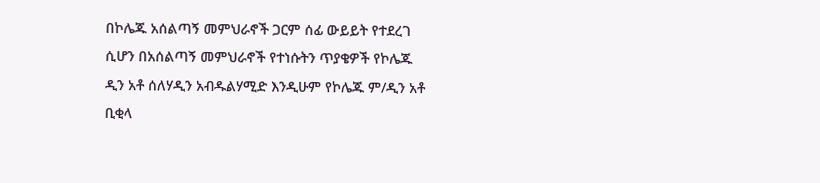በኮሌጁ አሰልጣኝ መምህራኖች ጋርም ሰፊ ውይይት የተደረገ ሲሆን በአሰልጣኝ መምህራኖች የተነሱትን ጥያቄዎች የኮሌጁ ዲን አቶ ሰለሃዲን አብዱልሃሚድ እንዲሁም የኮሌጁ ም/ዲን አቶ ቢቂላ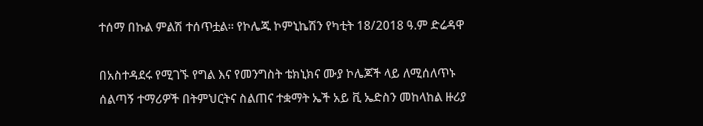ተሰማ በኩል ምልሽ ተሰጥቷል፡፡ የኮሌጁ ኮምኒኬሽን የካቲት 18/2018 ዓ.ም ድሬዳዋ

በአስተዳደሩ የሚገኙ የግል እና የመንግስት ቴክኒክና ሙያ ኮሌጆች ላይ ለሚሰለጥኑ ሰልጣኝ ተማሪዎች በትምህርትና ስልጠና ተቋማት ኤች አይ ቪ ኤድስን መከላከል ዙሪያ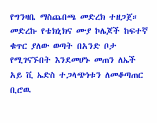የግንዛቤ ማስጨበጫ መድረክ ተዘጋጀ። መድረኩ የቴክኒክና ሙያ ኮሌጆች ከፍተኛ ቁጥር ያለው ወጣት በአንድ ቦታ የሚገናኙበት እንደመሆኑ መጠን ለኤች አይ ቪ ኤድስ ተጋላጭነቱን ለመቆጣጠር ቢሮዉ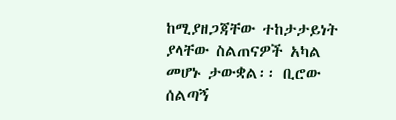ከሚያዘጋጃቸው ተከታታይነት ያላቸው ስልጠናዎች አካል መሆኑ ታውቋል፡፡ ቢሮው ሰልጣኝ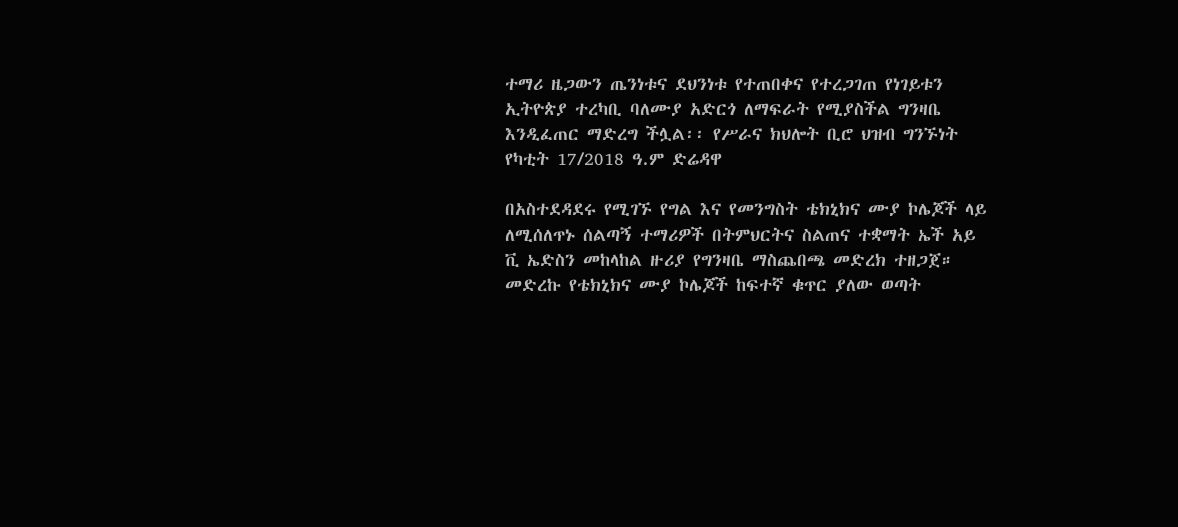ተማሪ ዜጋውን ጤንነቱና ደህንነቱ የተጠበቀና የተረጋገጠ የነገይቱን ኢትዮጵያ ተረካቢ ባለሙያ አድርጎ ለማፍራት የሚያስችል ግንዛቤ እንዲፈጠር ማድረግ ችሏል፡፡ የሥራና ክህሎት ቢሮ ህዝብ ግንኙነት የካቲት 17/2018 ዓ.ም ድሬዳዋ

በአስተደዳደሩ የሚገኙ የግል እና የመንግስት ቴክኒክና ሙያ ኮሌጆች ላይ ለሚሰለጥኑ ሰልጣኝ ተማሪዎች በትምህርትና ስልጠና ተቋማት ኤች አይ ቪ ኤድስን መከላከል ዙሪያ የግንዛቤ ማስጨበጫ መድረክ ተዘጋጀ። መድረኩ የቴክኒክና ሙያ ኮሌጆች ከፍተኛ ቁጥር ያለው ወጣት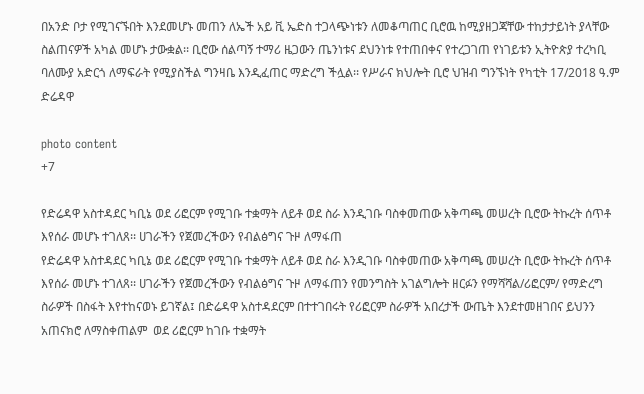በአንድ ቦታ የሚገናኙበት እንደመሆኑ መጠን ለኤች አይ ቪ ኤድስ ተጋላጭነቱን ለመቆጣጠር ቢሮዉ ከሚያዘጋጃቸው ተከታታይነት ያላቸው ስልጠናዎች አካል መሆኑ ታውቋል፡፡ ቢሮው ሰልጣኝ ተማሪ ዜጋውን ጤንነቱና ደህንነቱ የተጠበቀና የተረጋገጠ የነገይቱን ኢትዮጵያ ተረካቢ ባለሙያ አድርጎ ለማፍራት የሚያስችል ግንዛቤ እንዲፈጠር ማድረግ ችሏል፡፡ የሥራና ክህሎት ቢሮ ህዝብ ግንኙነት የካቲት 17/2018 ዓ.ም ድሬዳዋ

photo content
+7

የድሬዳዋ አስተዳደር ካቢኔ ወደ ሪፎርም የሚገቡ ተቋማት ለይቶ ወደ ስራ እንዲገቡ ባስቀመጠው አቅጣጫ መሠረት ቢሮው ትኩረት ሰጥቶ እየሰራ መሆኑ ተገለጸ፡፡ ሀገራችን የጀመረችውን የብልፅግና ጉዞ ለማፋጠ
የድሬዳዋ አስተዳደር ካቢኔ ወደ ሪፎርም የሚገቡ ተቋማት ለይቶ ወደ ስራ እንዲገቡ ባስቀመጠው አቅጣጫ መሠረት ቢሮው ትኩረት ሰጥቶ እየሰራ መሆኑ ተገለጸ፡፡ ሀገራችን የጀመረችውን የብልፅግና ጉዞ ለማፋጠን የመንግስት አገልግሎት ዘርፉን የማሻሻል/ሪፎርም/ የማድረግ  ስራዎች በስፋት እየተከናወኑ ይገኛል፤ በድሬዳዋ አስተዳደርም በተተገበሩት የሪፎርም ስራዎች አበረታች ውጤት እንደተመዘገበና ይህንን አጠናክሮ ለማስቀጠልም  ወደ ሪፎርም ከገቡ ተቋማት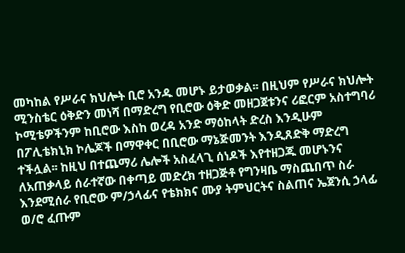መካከል የሥራና ክህሎት ቢሮ አንዱ መሆኑ ይታወቃል፡፡ በዚህም የሥራና ክህሎት ሚንስቴር ዕቅድን መነሻ በማድረግ የቢሮው ዕቅድ መዘጋጀቱንና ሪፎርም አስተግባሪ ኮሚቴዎችንም ከቢሮው እስከ ወረዳ አንድ ማዕከላት ድረስ እንዲሁም በፖሊቴክኒክ ኮሌጆች በማዋቀር በቢሮው ማኔጅመንት እንዲጸድቅ ማድረግ ተችሏል፡፡ ከዚህ በተጨማሪ ሌሎች አስፈላጊ ሰነዶች እየተዘጋጁ መሆኑንና ለአጠቃላይ ሰራተኛው በቀጣይ መድረክ ተዘጋጅቶ የግንዛቤ ማስጨበጥ ስራ እንደሚሰራ የቢሮው ም/ኃላፊና የቴክክና ሙያ ትምህርትና ስልጠና ኤጀንሲ ኃላፊ ወ/ሮ ፈጡም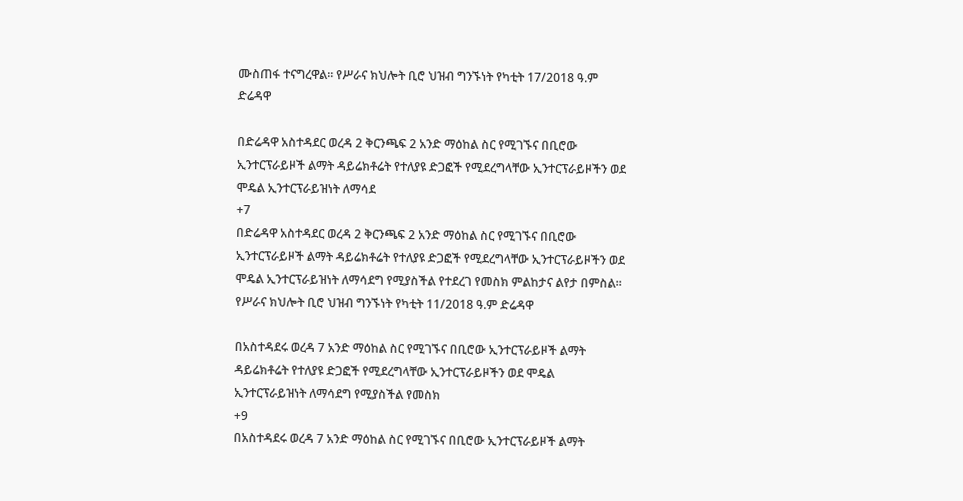ሙስጠፋ ተናግረዋል፡፡ የሥራና ክህሎት ቢሮ ህዝብ ግንኙነት የካቲት 17/2018 ዓ.ም ድሬዳዋ

በድሬዳዋ አስተዳደር ወረዳ 2 ቅርንጫፍ 2 አንድ ማዕከል ስር የሚገኙና በቢሮው ኢንተርፕራይዞች ልማት ዳይሬክቶሬት የተለያዩ ድጋፎች የሚደረግላቸው ኢንተርፕራይዞችን ወደ ሞዴል ኢንተርፕራይዝነት ለማሳደ
+7
በድሬዳዋ አስተዳደር ወረዳ 2 ቅርንጫፍ 2 አንድ ማዕከል ስር የሚገኙና በቢሮው ኢንተርፕራይዞች ልማት ዳይሬክቶሬት የተለያዩ ድጋፎች የሚደረግላቸው ኢንተርፕራይዞችን ወደ ሞዴል ኢንተርፕራይዝነት ለማሳደግ የሚያስችል የተደረገ የመስክ ምልከታና ልየታ በምስል። የሥራና ክህሎት ቢሮ ህዝብ ግንኙነት የካቲት 11/2018 ዓ.ም ድሬዳዋ

በአስተዳደሩ ወረዳ 7 አንድ ማዕከል ስር የሚገኙና በቢሮው ኢንተርፕራይዞች ልማት ዳይሬክቶሬት የተለያዩ ድጋፎች የሚደረግላቸው ኢንተርፕራይዞችን ወደ ሞዴል ኢንተርፕራይዝነት ለማሳደግ የሚያስችል የመስክ
+9
በአስተዳደሩ ወረዳ 7 አንድ ማዕከል ስር የሚገኙና በቢሮው ኢንተርፕራይዞች ልማት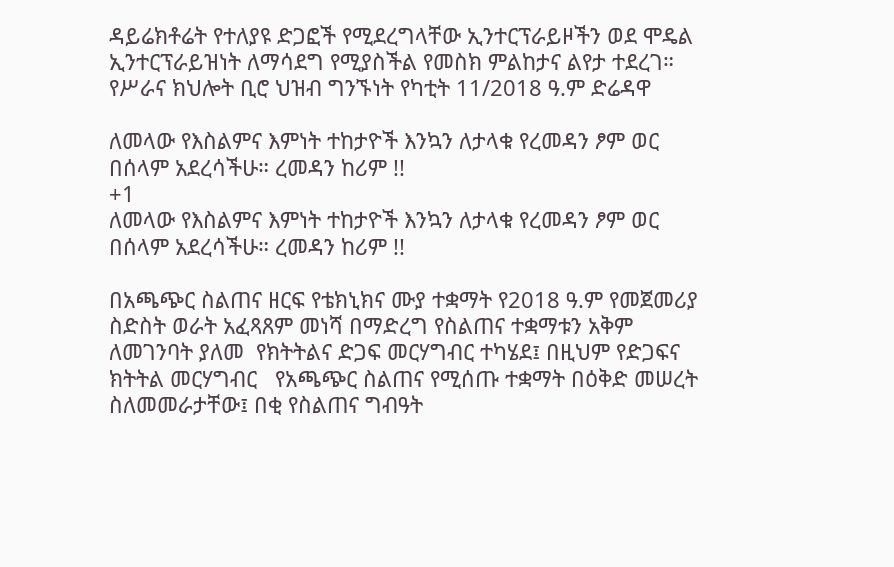ዳይሬክቶሬት የተለያዩ ድጋፎች የሚደረግላቸው ኢንተርፕራይዞችን ወደ ሞዴል ኢንተርፕራይዝነት ለማሳደግ የሚያስችል የመስክ ምልከታና ልየታ ተደረገ። የሥራና ክህሎት ቢሮ ህዝብ ግንኙነት የካቲት 11/2018 ዓ.ም ድሬዳዋ

ለመላው የእስልምና እምነት ተከታዮች እንኳን ለታላቁ የረመዳን ፆም ወር በሰላም አደረሳችሁ። ረመዳን ከሪም !!
+1
ለመላው የእስልምና እምነት ተከታዮች እንኳን ለታላቁ የረመዳን ፆም ወር በሰላም አደረሳችሁ። ረመዳን ከሪም !!

በአጫጭር ስልጠና ዘርፍ የቴክኒክና ሙያ ተቋማት የ2018 ዓ.ም የመጀመሪያ ስድስት ወራት አፈጻጸም መነሻ በማድረግ የስልጠና ተቋማቱን አቅም ለመገንባት ያለመ  የክትትልና ድጋፍ መርሃግብር ተካሄደ፤ በዚህም የድጋፍና ክትትል መርሃግብር   የአጫጭር ስልጠና የሚሰጡ ተቋማት በዕቅድ መሠረት ስለመመራታቸው፤ በቂ የስልጠና ግብዓት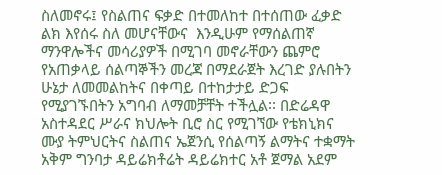ስለመኖሩ፤ የስልጠና ፍቃድ በተመለከተ በተሰጠው ፈቃድ ልክ እየሰሩ ስለ መሆናቸውና  እንዲሁም የማሰልጠኛ ማንዋሎችና መሳሪያዎች በሚገባ መኖራቸውን ጨምሮ የአጠቃላይ ሰልጣኞችን መረጃ በማደራጀት እረገድ ያሉበትን ሁኔታ ለመመልከትና በቀጣይ በተከታታይ ድጋፍ የሚያገኙበትን አግባብ ለማመቻቸት ተችሏል፡፡ በድሬዳዋ አስተዳደር ሥራና ክህሎት ቢሮ ስር የሚገኘው የቴክኒክና ሙያ ትምህርትና ስልጠና ኤጀንሲ የሰልጣኝ ልማትና ተቋማት አቅም ግንባታ ዳይሬክቶሬት ዳይሬክተር አቶ ጀማል አደም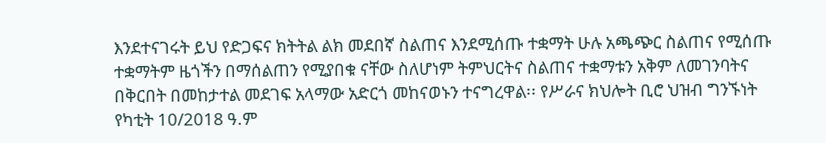እንደተናገሩት ይህ የድጋፍና ክትትል ልክ መደበኛ ስልጠና እንደሚሰጡ ተቋማት ሁሉ አጫጭር ስልጠና የሚሰጡ ተቋማትም ዜጎችን በማሰልጠን የሚያበቁ ናቸው ስለሆነም ትምህርትና ስልጠና ተቋማቱን አቅም ለመገንባትና በቅርበት በመከታተል መደገፍ አላማው አድርጎ መከናወኑን ተናግረዋል፡፡ የሥራና ክህሎት ቢሮ ህዝብ ግንኙነት የካቲት 10/2018 ዓ.ም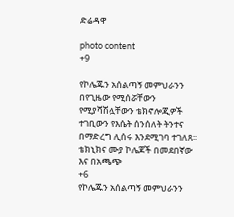ድሬዳዋ

photo content
+9

የኮሌጁን አሰልጣኝ መምህራንን በየጊዜው የሚሰሯቸውን የሚያሻሽሏቸውን ቴክኖሎጂዎች ተገቢውን የእሴት ሰንሰለት ትንተና በማድረግ ሊሰሩ እንደሚገባ ተገለጸ፡፡ ቴክኒክና ሙያ ኮሌጆች በመደበኛው እና በአጫጭ
+6
የኮሌጁን አሰልጣኝ መምህራንን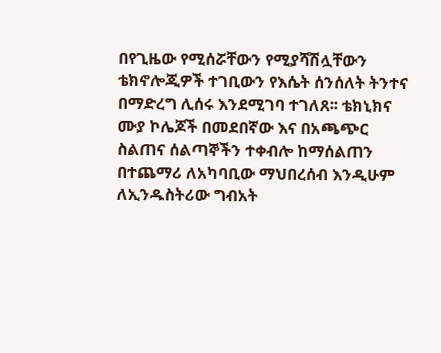በየጊዜው የሚሰሯቸውን የሚያሻሽሏቸውን ቴክኖሎጂዎች ተገቢውን የእሴት ሰንሰለት ትንተና በማድረግ ሊሰሩ እንደሚገባ ተገለጸ፡፡ ቴክኒክና ሙያ ኮሌጆች በመደበኛው እና በአጫጭር ስልጠና ሰልጣኞችን ተቀብሎ ከማሰልጠን በተጨማሪ ለአካባቢው ማህበረሰብ እንዲሁም ለኢንዱስትሪው ግብአት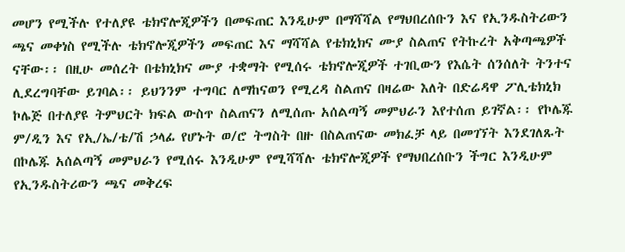መሆን የሚችሉ የተለያዩ ቴክኖሎጂዎችን በመፍጠር እንዲሁም በማሻሻል የማህበረሰቡን እና የኢንዱስትሪውን ጫና መቀነስ የሚችሉ ቴክኖሎጂዎችን መፍጠር እና ማሻሻል የቴክኒክና ሙያ ስልጠና የትኩረት አቅጣጫዎች ናቸው፡፡ በዚሁ መሰረት በቴክኒክና ሙያ ተቋማት የሚሰሩ ቴክኖሎጂዎች ተገቢውን የእሴት ሰንሰለት ትንተና ሊደረግባቸው ይገባል፡፡ ይህንንም ተግባር ለማከናወን የሚረዳ ስልጠና በዛሬው እለት በድሬዳዋ ፖሊቴክኒክ ኮሌጅ በተለያዩ ትምህርት ክፍል ውስጥ ስልጠናን ለሚሰጡ አሰልጣኝ መምህራን እየተሰጠ ይገኛል፡፡ የኮሌጁ ም/ዲን እና የኢ/ኤ/ቴ/ሽ ኃላፊ የሆኑት ወ/ሮ ትግስት በዙ በስልጠናው መክፈቻ ላይ በመገኘት እንደገለጹት በኮሌጁ አሰልጣኝ መምህራን የሚሰሩ እንዲሁም የሚሻሻሉ ቴክኖሎጂዎች የማህበረሰቡን ችግር እንዲሁም የኢንዱስትሪውን ጫና መቅረፍ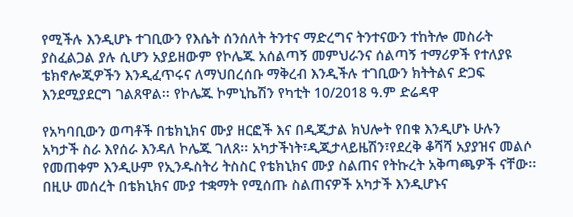የሚችሉ እንዲሆኑ ተገቢውን የእሴት ሰንሰለት ትንተና ማድረግና ትንተናውን ተከትሎ መስራት ያስፈልጋል ያሉ ሲሆን አያይዘውም የኮሌጁ አሰልጣኝ መምህራንና ሰልጣኝ ተማሪዎች የተለያዩ ቴክኖሎጂዎችን እንዲፈጥሩና ለማህበረሰቡ ማቅረብ እንዲችሉ ተገቢውን ክትትልና ድጋፍ እንደሚያደርግ ገልጸዋል፡፡ የኮሌጁ ኮምኒኬሽን የካቲት 10/2018 ዓ.ም ድሬዳዋ

የአካባቢውን ወጣቶች በቴክኒክና ሙያ ዘርፎች እና በዲጂታል ክህሎት የበቁ እንዲሆኑ ሁሉን አካታች ስራ እየሰራ እንዳለ ኮሌጁ ገለጸ፡፡ አካታችነት፣ዲጂታላይዜሽን፣የደረቅ ቆሻሻ አያያዝና መልሶ የመጠቀም እንዲሁም የኢንዱስትሪ ትስስር የቴክኒክና ሙያ ስልጠና የትኩረት አቅጣጫዎች ናቸው፡፡ በዚሁ መሰረት በቴክኒክና ሙያ ተቋማት የሚሰጡ ስልጠናዎች አካታች እንዲሆኑና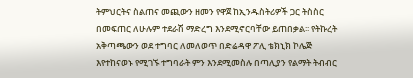ትምህርትና ስልጠና መጪውን ዘመን የዋጀ ከኢንዱስትሪዎች ጋር ትስስር በመፍጠር ለሁሉም ተደራሽ ማድረግ እንደሚኖርባቸው ይጠበቃል፡፡ የትኩረት አቅጣጫውን ወደ ተግባር ለመለወጥ በድሬዳዋ ፖሊ ቴክኒክ ኮሌጅ እየተከናወኑ የሚገኙ ተግባራት ምን እንደሚመስሉ በጣሊያን የልማት ትብብር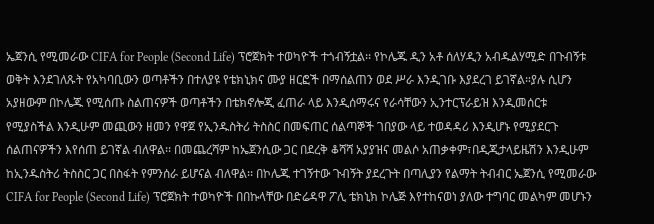ኤጀንሲ የሚመራው CIFA for People (Second Life) ፕሮጀክት ተወካዮች ተጎብኝቷል፡፡ የኮሌጁ ዲን አቶ ሰለሃዲን አብዱልሃሚድ በጉብኝቱ ወቅት እንደገለጹት የአካባቢውን ወጣቶችን በተለያዩ የቴክኒክና ሙያ ዘርፎች በማሰልጠን ወደ ሥራ እንዲገቡ እያደረገ ይገኛል።ያሉ ሲሆን አያዘውም በኮሌጁ የሚሰጡ ስልጠናዎች ወጣቶችን በቴክኖሎጂ ፈጠራ ላይ እንዲሰማሩና የራሳቸውን ኢንተርፕራይዝ እንዲመሰርቱ የሚያስችል እንዲሁም መጪውን ዘመን የዋጀ የኢንዱስትሪ ትስስር በመፍጠር ሰልጣኞች ገበያው ላይ ተወዳዳሪ እንዲሆኑ የሚያደርጉ ሰልጠናዎችን እየሰጠ ይገኛል ብለዋል፡፡ በመጨረሻም ከኤጀንሲው ጋር በደረቅ ቆሻሻ አያያዝና መልሶ አጠቃቀም፣በዲጂታላይዜሽን እንዲሁም ከኢንዱስትሪ ትስስር ጋር በስፋት የምንሰራ ይሆናል ብለዋል፡፡ በኮሌጁ ተገኝተው ጉብኝት ያደረጉት በጣሊያን የልማት ትብብር ኤጀንሲ የሚመራው CIFA for People (Second Life) ፕሮጀክት ተወካዮች በበኩላቸው በድሬዳዋ ፖሊ ቴክኒክ ኮሌጅ እየተከናወነ ያለው ተግባር መልካም መሆኑን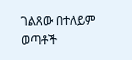ገልጸው በተለይም ወጣቶች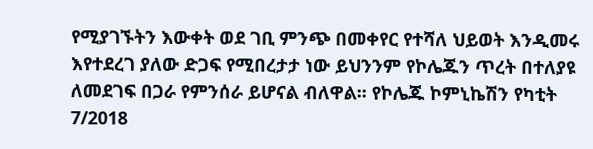የሚያገኙትን እውቀት ወደ ገቢ ምንጭ በመቀየር የተሻለ ህይወት እንዲመሩ እየተደረገ ያለው ድጋፍ የሚበረታታ ነው ይህንንም የኮሌጁን ጥረት በተለያዩ ለመደገፍ በጋራ የምንሰራ ይሆናል ብለዋል፡፡ የኮሌጁ ኮምኒኬሽን የካቲት 7/2018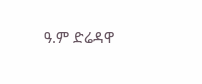ዓ.ም ድሬዳዋ